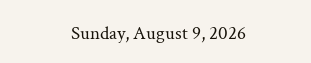Sunday, August 9, 2026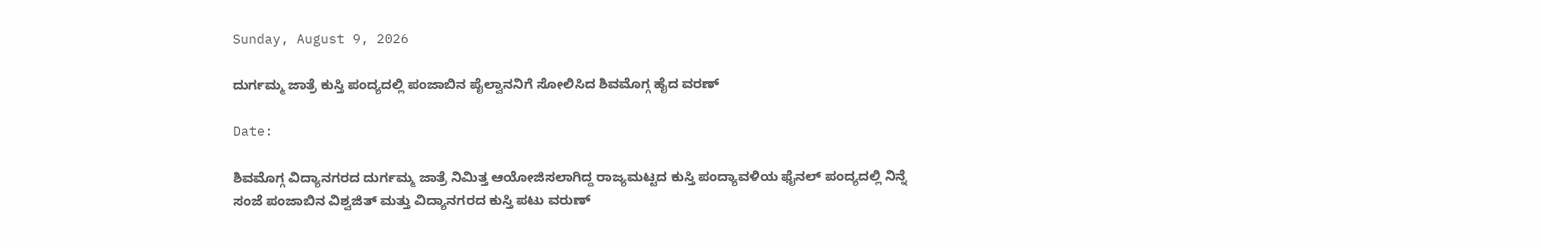Sunday, August 9, 2026

ದುರ್ಗಮ್ಮ ಜಾತ್ರೆ ಕುಸ್ತಿ ಪಂದ್ಯದಲ್ಲಿ ಪಂಜಾಬಿನ ಪೈಲ್ವಾನನಿಗೆ ಸೋಲಿಸಿದ ಶಿವಮೊಗ್ಗ ಹೈದ ವರಣ್

Date:

ಶಿವಮೊಗ್ಗ ವಿದ್ಯಾನಗರದ ದುರ್ಗಮ್ಮ ಜಾತ್ರೆ ನಿಮಿತ್ತ ಆಯೋಜಿಸಲಾಗಿದ್ದ ರಾಜ್ಯಮಟ್ಟದ ಕುಸ್ತಿ ಪಂದ್ಯಾವಳಿಯ ಫೈನಲ್ ಪಂದ್ಯದಲ್ಲಿ ನಿನ್ನೆ ಸಂಜೆ ಪಂಜಾಬಿನ ವಿಶ್ವಜಿತ್ ಮತ್ತು ವಿದ್ಯಾನಗರದ ಕುಸ್ತಿ ಪಟು ವರುಣ್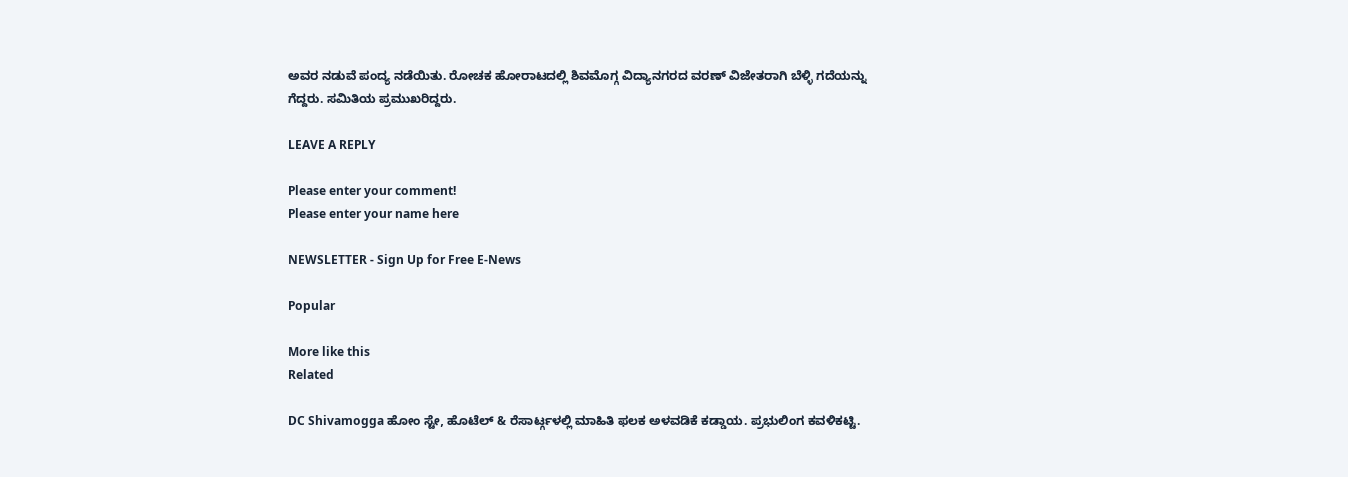ಅವರ ನಡುವೆ ಪಂದ್ಯ ನಡೆಯಿತು. ರೋಚಕ ಹೋರಾಟದಲ್ಲಿ ಶಿವಮೊಗ್ಗ ವಿದ್ಯಾನಗರದ ವರಣ್ ವಿಜೇತರಾಗಿ ಬೆಳ್ಳಿ ಗದೆಯನ್ನು ಗೆದ್ದರು. ಸಮಿತಿಯ ಪ್ರಮುಖರಿದ್ದರು.

LEAVE A REPLY

Please enter your comment!
Please enter your name here

NEWSLETTER - Sign Up for Free E-News

Popular

More like this
Related

DC Shivamogga ಹೋಂ ಸ್ಟೇ, ಹೊಟೆಲ್ & ರೆಸಾರ್ಟ್ಗಳಲ್ಲಿ ಮಾಹಿತಿ ಫಲಕ ಅಳವಡಿಕೆ ಕಡ್ಡಾಯ. ಪ್ರಭುಲಿಂಗ ಕವಳಿಕಟ್ಟಿ.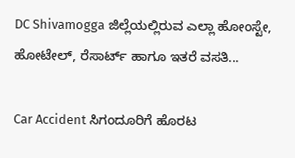DC Shivamogga ಜಿಲ್ಲೆಯಲ್ಲಿರುವ ಎಲ್ಲಾ ಹೋಂಸ್ಟೇ, ಹೋಟೇಲ್, ರೆಸಾರ್ಟ್ ಹಾಗೂ ಇತರೆ ವಸತಿ...

Car Accident ಸಿಗಂದೂರಿಗೆ ಹೊರಟ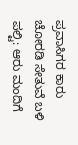ಪ್ರವಾಸಿಗರ ಕಾರು ಚೋರಡಿ ಸೇತುವೆ ಬಳಿ ಪಲ್ಟಿ: ಆರು ಮಂದಿಗೆ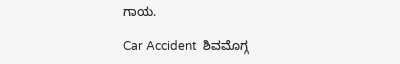ಗಾಯ.

Car Accident  ಶಿವಮೊಗ್ಗ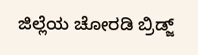ಜಿಲ್ಲೆಯ ಚೋರಡಿ ಬ್ರಿಡ್ಜ್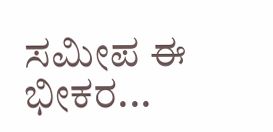ಸಮೀಪ ಈ ಭೀಕರ...